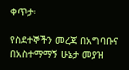ቀጥታ፡

የስደተኞችን መረጃ በአግባቡና በአስተማማኝ ሁኔታ መያዝ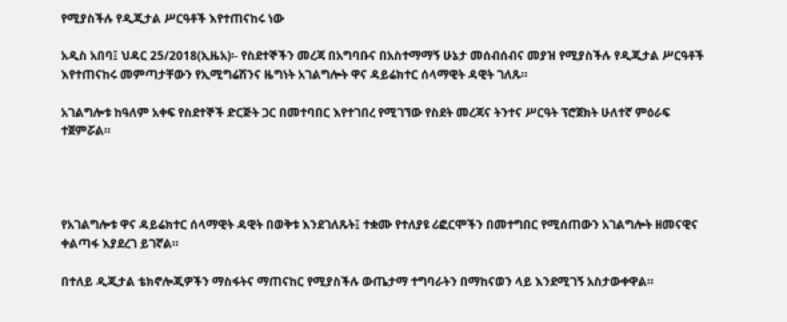የሚያስችሉ የዲጂታል ሥርዓቶች እየተጠናከሩ ነው

አዲስ አበባ፤ ህዳር 25/2018(ኢዜአ)፡- የስደተኞችን መረጃ በአግባቡና በአስተማማኝ ሁኔታ መሰብሰብና መያዝ የሚያስችሉ የዲጂታል ሥርዓቶች እየተጠናከሩ መምጣታቸውን የኢሚግሬሽንና ዜግነት አገልግሎት ዋና ዳይሬክተር ሰላማዊት ዳዊት ገለጹ።

አገልግሎቱ ከዓለም አቀፍ የስደተኞች ድርጅት ጋር በመተባበር እየተገበረ የሚገኘው የስደት መረጃና ትንተና ሥርዓት ፕሮጀክት ሁለተኛ ምዕራፍ ተጀምሯል።




የአገልግሎቱ ዋና ዳይሬክተር ሰላማዊት ዳዊት በወቅቱ እንደገለጹት፤ ተቋሙ የተለያዩ ሪፎርሞችን በመተግበር የሚሰጠውን አገልግሎት ዘመናዊና ቀልጣፋ እያደረገ ይገኛል።

በተለይ ዲጂታል ቴክኖሎጂዎችን ማስፋትና ማጠናከር የሚያስችሉ ውጤታማ ተግባራትን በማከናወን ላይ እንደሚገኝ አስታውቀዋል።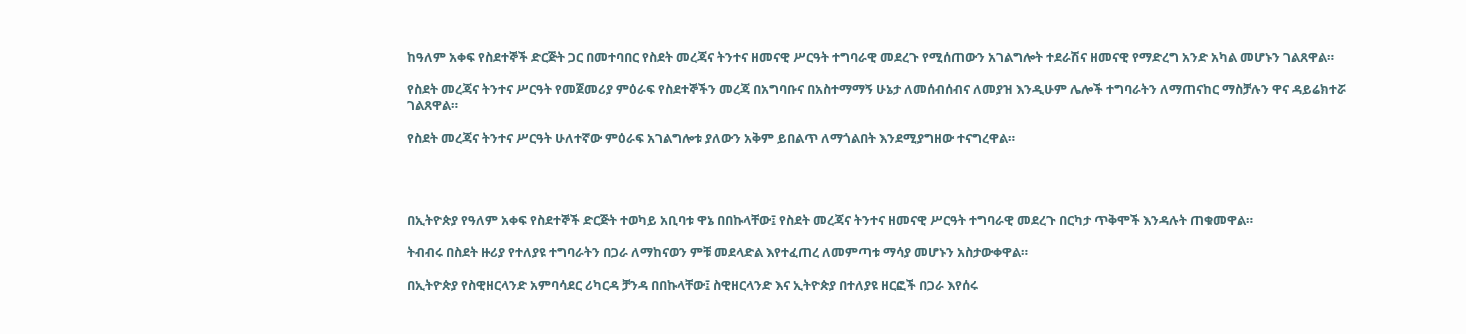ከዓለም አቀፍ የስደተኞች ድርጅት ጋር በመተባበር የስደት መረጃና ትንተና ዘመናዊ ሥርዓት ተግባራዊ መደረጉ የሚሰጠውን አገልግሎት ተደራሽና ዘመናዊ የማድረግ አንድ አካል መሆኑን ገልጸዋል።

የስደት መረጃና ትንተና ሥርዓት የመጀመሪያ ምዕራፍ የስደተኞችን መረጃ በአግባቡና በአስተማማኝ ሁኔታ ለመሰብሰብና ለመያዝ እንዲሁም ሌሎች ተግባራትን ለማጠናከር ማስቻሉን ዋና ዳይሬክተሯ ገልጸዋል።

የስደት መረጃና ትንተና ሥርዓት ሁለተኛው ምዕራፍ አገልግሎቱ ያለውን አቅም ይበልጥ ለማጎልበት እንደሚያግዘው ተናግረዋል።




በኢትዮጵያ የዓለም አቀፍ የስደተኞች ድርጅት ተወካይ አቢባቱ ዋኔ በበኩላቸው፤ የስደት መረጃና ትንተና ዘመናዊ ሥርዓት ተግባራዊ መደረጉ በርካታ ጥቅሞች እንዳሉት ጠቁመዋል።

ትብብሩ በስደት ዙሪያ የተለያዩ ተግባራትን በጋራ ለማከናወን ምቹ መደላድል እየተፈጠረ ለመምጣቱ ማሳያ መሆኑን አስታውቀዋል።

በኢትዮጵያ የስዊዘርላንድ አምባሳደር ሪካርዳ ቻንዳ በበኩላቸው፤ ስዊዘርላንድ እና ኢትዮጵያ በተለያዩ ዘርፎች በጋራ እየሰሩ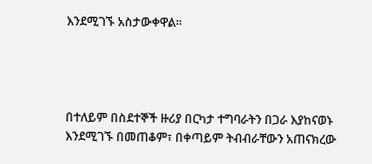እንደሚገኙ አስታውቀዋል።




በተለይም በስደተኞች ዙሪያ በርካታ ተግባራትን በጋራ እያከናወኑ እንደሚገኙ በመጠቆም፣ በቀጣይም ትብብራቸውን አጠናክረው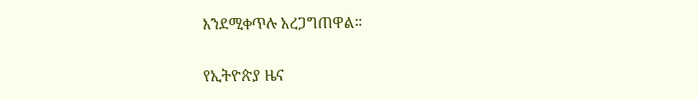እንደሚቀጥሉ አረጋግጠዋል።

የኢትዮጵያ ዜና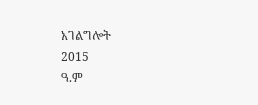አገልግሎት
2015
ዓ.ም